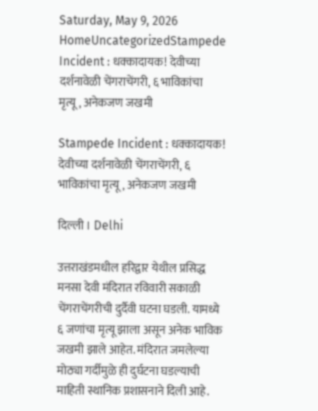Saturday, May 9, 2026
HomeUncategorizedStampede Incident : धक्कादायक! देवीच्या दर्शनावेळी चेंगराचेंगरी, ६ भाविकांचा मृत्यू, अनेकजण जखमी

Stampede Incident : धक्कादायक! देवीच्या दर्शनावेळी चेंगराचेंगरी, ६ भाविकांचा मृत्यू, अनेकजण जखमी

दिल्ली । Delhi

उत्तराखंडमधील हरिद्वार येथील प्रसिद्ध मनसा देवी मंदिरात रविवारी सकाळी चेंगराचेंगरीची दुर्दैवी घटना घडली. यामध्ये ६ जणांचा मृत्यू झाला असून अनेक भाविक जखमी झाले आहेत. मंदिरात जमलेल्या मोठ्या गर्दीमुळे ही दुर्घटना घडल्याची माहिती स्थानिक प्रशासनाने दिली आहे.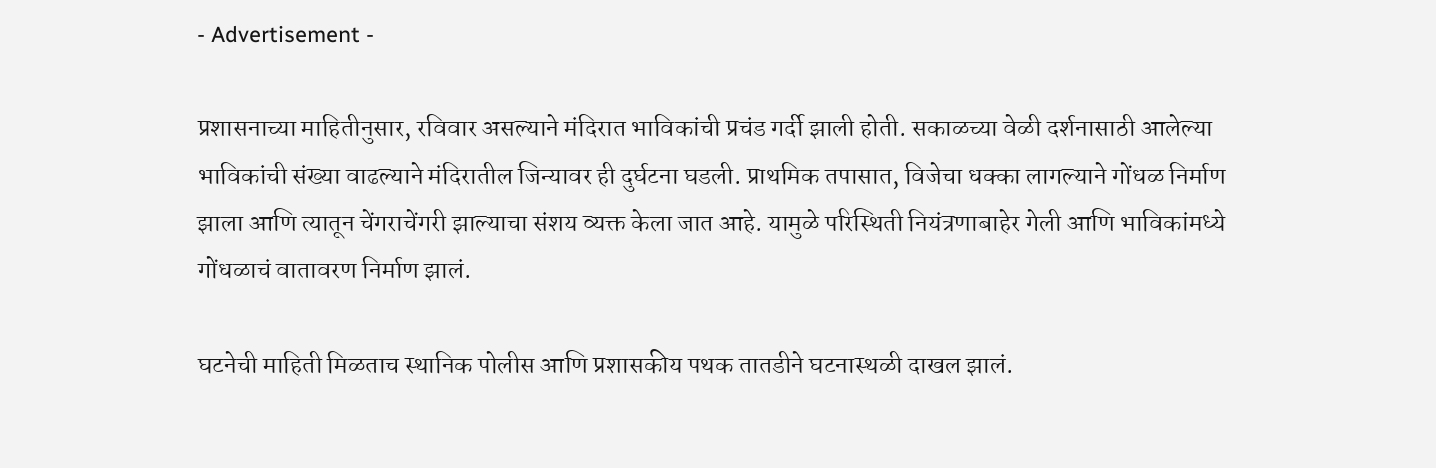- Advertisement -

प्रशासनाच्या माहितीनुसार, रविवार असल्याने मंदिरात भाविकांची प्रचंड गर्दी झाली होती. सकाळच्या वेळी दर्शनासाठी आलेल्या भाविकांची संख्या वाढल्याने मंदिरातील जिन्यावर ही दुर्घटना घडली. प्राथमिक तपासात, विजेचा धक्का लागल्याने गोंधळ निर्माण झाला आणि त्यातून चेंगराचेंगरी झाल्याचा संशय व्यक्त केला जात आहे. यामुळे परिस्थिती नियंत्रणाबाहेर गेली आणि भाविकांमध्ये गोंधळाचं वातावरण निर्माण झालं.

घटनेची माहिती मिळताच स्थानिक पोलीस आणि प्रशासकीय पथक तातडीने घटनास्थळी दाखल झालं.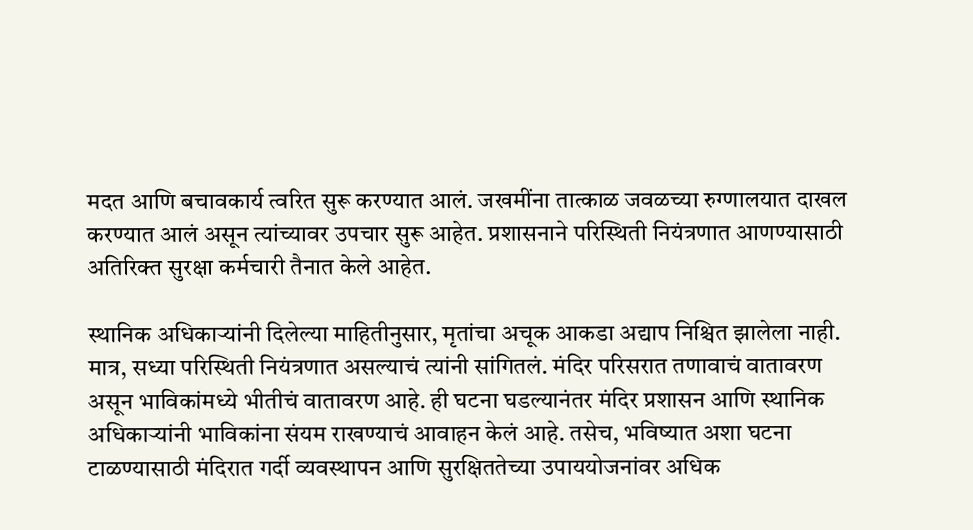मदत आणि बचावकार्य त्वरित सुरू करण्यात आलं. जखमींना तात्काळ जवळच्या रुग्णालयात दाखल करण्यात आलं असून त्यांच्यावर उपचार सुरू आहेत. प्रशासनाने परिस्थिती नियंत्रणात आणण्यासाठी अतिरिक्त सुरक्षा कर्मचारी तैनात केले आहेत.

स्थानिक अधिकाऱ्यांनी दिलेल्या माहितीनुसार, मृतांचा अचूक आकडा अद्याप निश्चित झालेला नाही. मात्र, सध्या परिस्थिती नियंत्रणात असल्याचं त्यांनी सांगितलं. मंदिर परिसरात तणावाचं वातावरण असून भाविकांमध्ये भीतीचं वातावरण आहे. ही घटना घडल्यानंतर मंदिर प्रशासन आणि स्थानिक अधिकाऱ्यांनी भाविकांना संयम राखण्याचं आवाहन केलं आहे. तसेच, भविष्यात अशा घटना टाळण्यासाठी मंदिरात गर्दी व्यवस्थापन आणि सुरक्षिततेच्या उपाययोजनांवर अधिक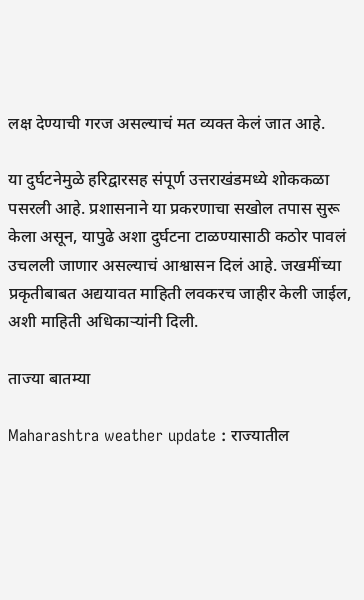लक्ष देण्याची गरज असल्याचं मत व्यक्त केलं जात आहे.

या दुर्घटनेमुळे हरिद्वारसह संपूर्ण उत्तराखंडमध्ये शोककळा पसरली आहे. प्रशासनाने या प्रकरणाचा सखोल तपास सुरू केला असून, यापुढे अशा दुर्घटना टाळण्यासाठी कठोर पावलं उचलली जाणार असल्याचं आश्वासन दिलं आहे. जखमींच्या प्रकृतीबाबत अद्ययावत माहिती लवकरच जाहीर केली जाईल, अशी माहिती अधिकाऱ्यांनी दिली.

ताज्या बातम्या

Maharashtra weather update : राज्यातील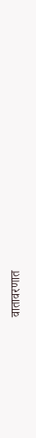वातावरणात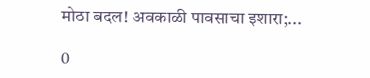मोठा बदल! अवकाळी पावसाचा इशारा;...

0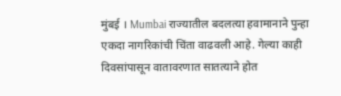मुंबई । Mumbai राज्यातील बदलत्या हवामानाने पुन्हा एकदा नागरिकांची चिंता वाढवली आहे. गेल्या काही दिवसांपासून वातावरणात सातत्याने होत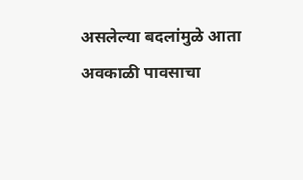असलेल्या बदलांमुळे आता अवकाळी पावसाचा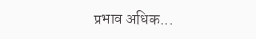प्रभाव अधिक...